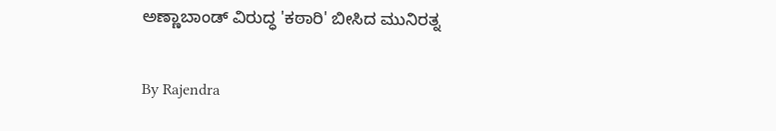ಅಣ್ಣಾಬಾಂಡ್‌ ವಿರುದ್ಧ 'ಕಠಾರಿ' ಬೀಸಿದ ಮುನಿರತ್ನ

By Rajendra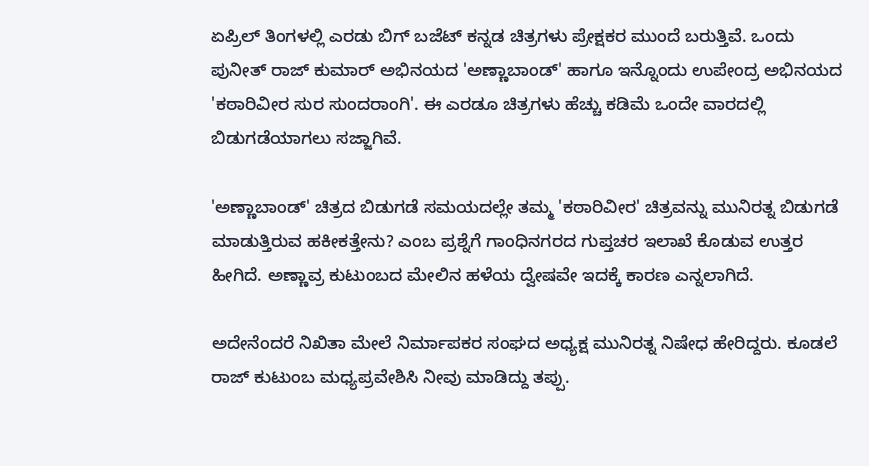ಏಪ್ರಿಲ್ ತಿಂಗಳಲ್ಲಿ ಎರಡು ಬಿಗ್ ಬಜೆಟ್ ಕನ್ನಡ ಚಿತ್ರಗಳು ಪ್ರೇಕ್ಷಕರ ಮುಂದೆ ಬರುತ್ತಿವೆ. ಒಂದು ಪುನೀತ್ ರಾಜ್ ಕುಮಾರ್ ಅಭಿನಯದ 'ಅಣ್ಣಾಬಾಂಡ್' ಹಾಗೂ ಇನ್ನೊಂದು ಉಪೇಂದ್ರ ಅಭಿನಯದ 'ಕಠಾರಿವೀರ ಸುರ ಸುಂದರಾಂಗಿ'. ಈ ಎರಡೂ ಚಿತ್ರಗಳು ಹೆಚ್ಚು ಕಡಿಮೆ ಒಂದೇ ವಾರದಲ್ಲಿ ಬಿಡುಗಡೆಯಾಗಲು ಸಜ್ಜಾಗಿವೆ.

'ಅಣ್ಣಾಬಾಂಡ್' ಚಿತ್ರದ ಬಿಡುಗಡೆ ಸಮಯದಲ್ಲೇ ತಮ್ಮ 'ಕಠಾರಿವೀರ' ಚಿತ್ರವನ್ನು ಮುನಿರತ್ನ ಬಿಡುಗಡೆ ಮಾಡುತ್ತಿರುವ ಹಕೀಕತ್ತೇನು? ಎಂಬ ಪ್ರಶ್ನೆಗೆ ಗಾಂಧಿನಗರದ ಗುಪ್ತಚರ ಇಲಾಖೆ ಕೊಡುವ ಉತ್ತರ ಹೀಗಿದೆ. ಅಣ್ಣಾವ್ರ ಕುಟುಂಬದ ಮೇಲಿನ ಹಳೆಯ ದ್ವೇಷವೇ ಇದಕ್ಕೆ ಕಾರಣ ಎನ್ನಲಾಗಿದೆ.

ಅದೇನೆಂದರೆ ನಿಖಿತಾ ಮೇಲೆ ನಿರ್ಮಾಪಕರ ಸಂಘದ ಅಧ್ಯಕ್ಷ ಮುನಿರತ್ನ ನಿಷೇಧ ಹೇರಿದ್ದರು. ಕೂಡಲೆ ರಾಜ್ ಕುಟುಂಬ ಮಧ್ಯಪ್ರವೇಶಿಸಿ ನೀವು ಮಾಡಿದ್ದು ತಪ್ಪು.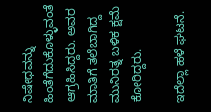ನಿಷೇಧವನ್ನು ಹಿಂತೆಗೆದುಕೊಳ್ಳುವಂತೆ ಆಗ್ರಹಿಸಿದ್ದರು. ಅವರ ಮಾತಿಗೆ ತಲೆಬಾಗಿದ್ದ ಮುನಿರತ್ನ ಬಳಿಕ ಕ್ಷಮೆ ಕೋರಿದ್ದರು.

ಇದೆಲ್ಲಾ ಹಳೆ ಘಟನೆ.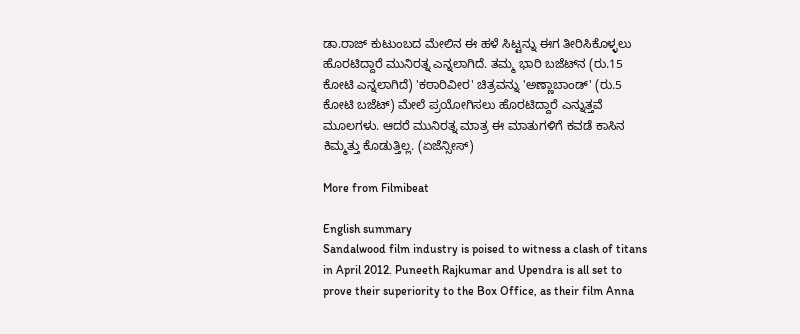ಡಾ.ರಾಜ್ ಕುಟುಂಬದ ಮೇಲಿನ ಈ ಹಳೆ ಸಿಟ್ಟನ್ನು ಈಗ ತೀರಿಸಿಕೊಳ್ಳಲು ಹೊರಟಿದ್ದಾರೆ ಮುನಿರತ್ನ ಎನ್ನಲಾಗಿದೆ. ತಮ್ಮ ಭಾರಿ ಬಜೆಟ್‌ನ (ರು.15 ಕೋಟಿ ಎನ್ನಲಾಗಿದೆ) 'ಕಠಾರಿವೀರ' ಚಿತ್ರವನ್ನು 'ಅಣ್ಣಾಬಾಂಡ್' (ರು.5 ಕೋಟಿ ಬಜೆಟ್) ಮೇಲೆ ಪ್ರಯೋಗಿಸಲು ಹೊರಟಿದ್ದಾರೆ ಎನ್ನುತ್ತವೆ ಮೂಲಗಳು. ಆದರೆ ಮುನಿರತ್ನ ಮಾತ್ರ ಈ ಮಾತುಗಳಿಗೆ ಕವಡೆ ಕಾಸಿನ ಕಿಮ್ಮತ್ತು ಕೊಡುತ್ತಿಲ್ಲ. (ಏಜೆನ್ಸೀಸ್)

More from Filmibeat

English summary
Sandalwood film industry is poised to witness a clash of titans in April 2012. Puneeth Rajkumar and Upendra is all set to prove their superiority to the Box Office, as their film Anna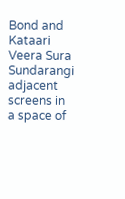Bond and Kataari Veera Sura Sundarangi adjacent screens in a space of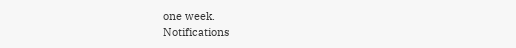one week.
Notifications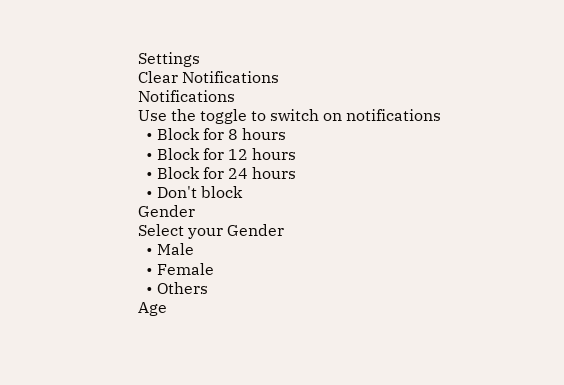Settings
Clear Notifications
Notifications
Use the toggle to switch on notifications
  • Block for 8 hours
  • Block for 12 hours
  • Block for 24 hours
  • Don't block
Gender
Select your Gender
  • Male
  • Female
  • Others
Age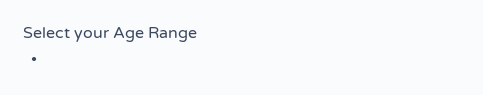Select your Age Range
  •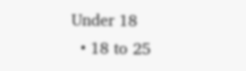Under 18
  • 18 to 25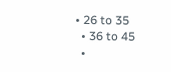• 26 to 35
  • 36 to 45
  •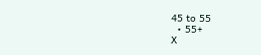45 to 55
  • 55+
X